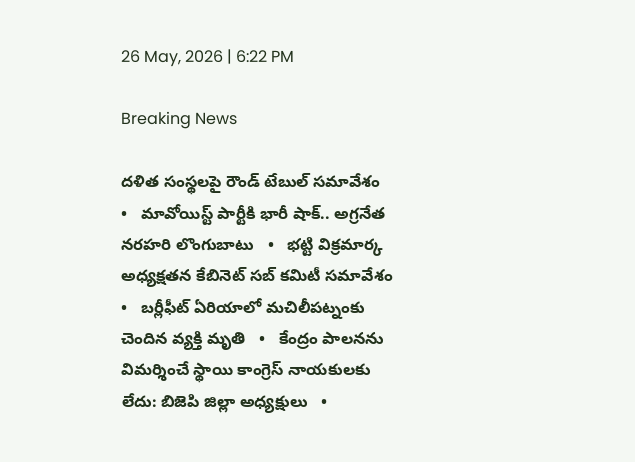26 May, 2026 | 6:22 PM

Breaking News

దళిత సంస్థలపై రౌండ్ టేబుల్ సమావేశం   •   మావోయిస్ట్ పార్టీకి భారీ షాక్.. అగ్రనేత నరహరి లొంగుబాటు   •   భట్టి విక్రమార్క అధ్యక్షతన కేబినెట్ సబ్ కమిటీ సమావేశం   •   బర్లీఫీట్ ఏరియాలో మచిలీపట్నంకు చెందిన వ్యక్తి మృతి   •   కేంద్రం పాలనను విమర్శించే స్థాయి కాంగ్రెస్ నాయకులకు లేదు: బిజెపి జిల్లా అధ్యక్షులు   •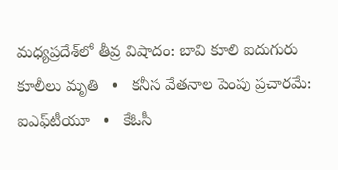మధ్యప్రదేశ్‌లో తీవ్ర విషాదం: బావి కూలి ఐదుగురు కూలీలు మృతి   •   కనీస వేతనాల పెంపు ప్రచారమే: ఐఎఫ్‌టీయూ   •   కేఓసీ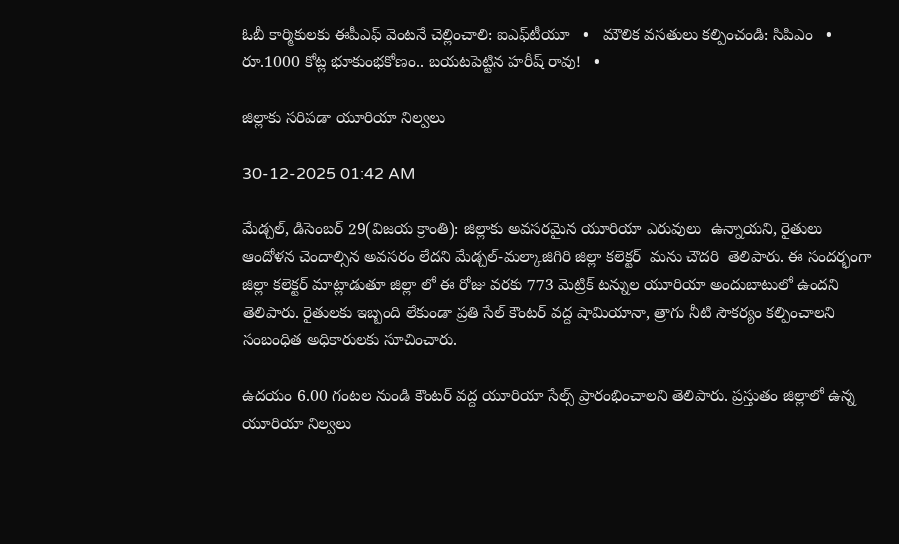ఓబీ కార్మికులకు ఈపీఎఫ్ వెంటనే చెల్లించాలి: ఐఎఫ్‌టీయూ   •   మౌలిక వసతులు కల్పించండి: సిపిఎం   •   రూ.1000 కోట్ల భూకుంభకోణం.. బయటపెట్టిన హరీష్ రావు!   •

జిల్లాకు సరిపడా యూరియా నిల్వలు

30-12-2025 01:42 AM

మేడ్చల్, డిసెంబర్ 29(విజయ క్రాంతి): జిల్లాకు అవసరమైన యూరియా ఎరువులు  ఉన్నాయని, రైతులు ఆందోళన చెందాల్సిన అవసరం లేదని మేడ్చల్-మల్కాజిగిరి జిల్లా కలెక్టర్  మను చౌదరి  తెలిపారు. ఈ సందర్భంగా జిల్లా కలెక్టర్ మాట్లాడుతూ జిల్లా లో ఈ రోజు వరకు 773 మెట్రిక్ టన్నుల యూరియా అందుబాటులో ఉందని తెలిపారు. రైతులకు ఇబ్బంది లేకుండా ప్రతి సేల్ కౌంటర్ వద్ద షామియానా, త్రాగు నీటి సౌకర్యం కల్పించాలని  సంబంధిత అధికారులకు సూచించారు.

ఉదయం 6.00 గంటల నుండి కౌంటర్ వద్ద యూరియా సేల్స్ ప్రారంభించాలని తెలిపారు. ప్రస్తుతం జిల్లాలో ఉన్న యూరియా నిల్వలు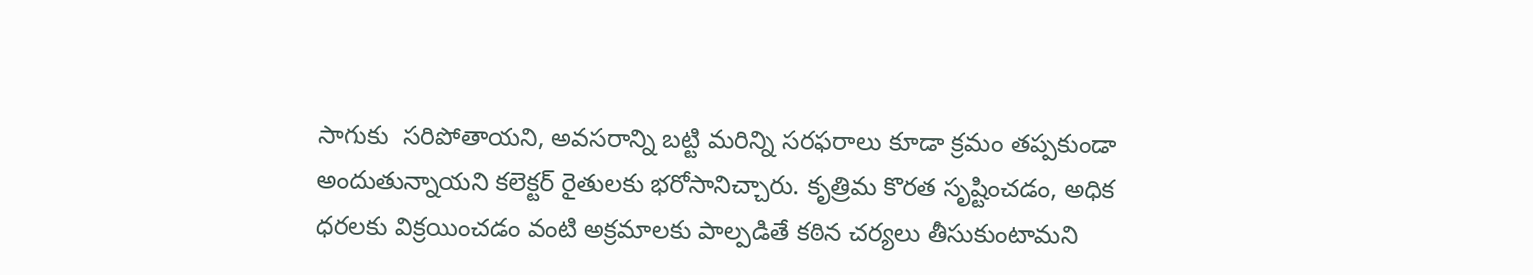సాగుకు  సరిపోతాయని, అవసరాన్ని బట్టి మరిన్ని సరఫరాలు కూడా క్రమం తప్పకుండా అందుతున్నాయని కలెక్టర్ రైతులకు భరోసానిచ్చారు. కృత్రిమ కొరత సృష్టించడం, అధిక ధరలకు విక్రయించడం వంటి అక్రమాలకు పాల్పడితే కఠిన చర్యలు తీసుకుంటామని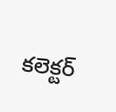కలెక్టర్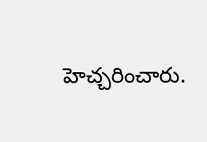హెచ్చరించారు.